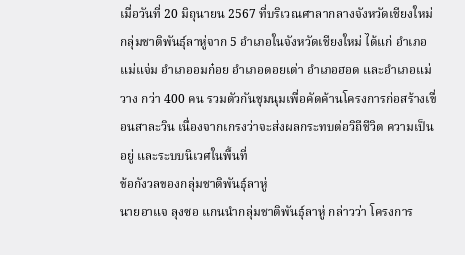เมื่อวันที่ 20 มิถุนายน 2567 ที่บริเวณศาลากลางจังหวัดเชียงใหม่ กลุ่มชาติพันธุ์ลาหู่จาก 5 อำเภอในจังหวัดเชียงใหม่ ได้แก่ อำเภอแม่แจ่ม อำเภออมก๋อย อำเภอดอยเต่า อำเภอฮอด และอำเภอแม่วาง กว่า 400 คน รวมตัวกันชุมนุมเพื่อคัดค้านโครงการก่อสร้างเขื่อนสาละวิน เนื่องจากเกรงว่าจะส่งผลกระทบต่อวิถีชีวิต ความเป็นอยู่ และระบบนิเวศในพื้นที่
ข้อกังวลของกลุ่มชาติพันธุ์ลาหู่
นายอาแจ ลุงซอ แกนนำกลุ่มชาติพันธุ์ลาหู่ กล่าวว่า โครงการ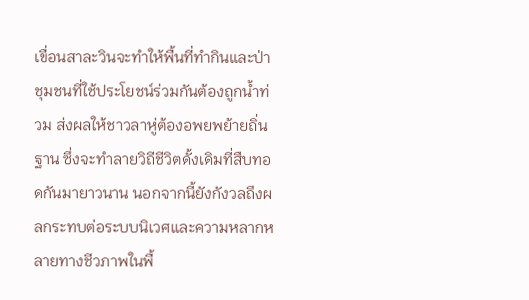เขื่อนสาละวินจะทำให้พื้นที่ทำกินและป่าชุมชนที่ใช้ประโยชน์ร่วมกันต้องถูกน้ำท่วม ส่งผลให้ชาวลาหู่ต้องอพยพย้ายถิ่นฐาน ซึ่งจะทำลายวิถีชีวิตดั้งเดิมที่สืบทอดกันมายาวนาน นอกจากนี้ยังกังวลถึงผลกระทบต่อระบบนิเวศและความหลากหลายทางชีวภาพในพื้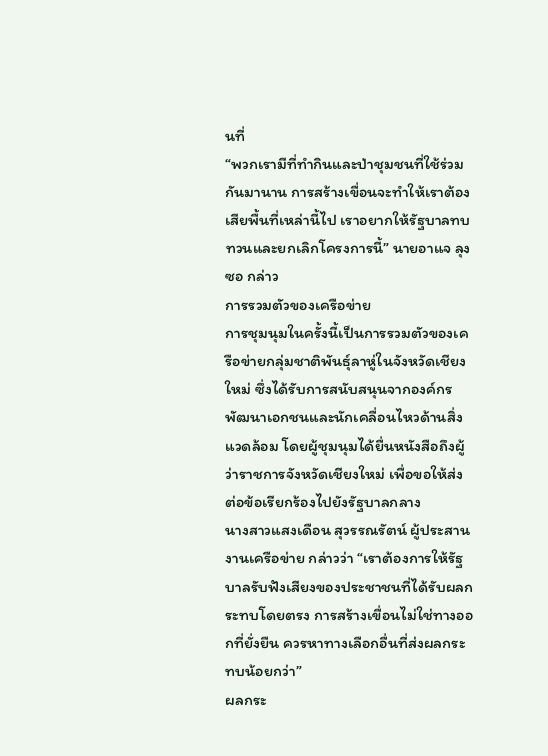นที่
“พวกเรามีที่ทำกินและป่าชุมชนที่ใช้ร่วมกันมานาน การสร้างเขื่อนจะทำให้เราต้องเสียพื้นที่เหล่านี้ไป เราอยากให้รัฐบาลทบทวนและยกเลิกโครงการนี้” นายอาแจ ลุงซอ กล่าว
การรวมตัวของเครือข่าย
การชุมนุมในครั้งนี้เป็นการรวมตัวของเครือข่ายกลุ่มชาติพันธุ์ลาหู่ในจังหวัดเชียงใหม่ ซึ่งได้รับการสนับสนุนจากองค์กรพัฒนาเอกชนและนักเคลื่อนไหวด้านสิ่งแวดล้อม โดยผู้ชุมนุมได้ยื่นหนังสือถึงผู้ว่าราชการจังหวัดเชียงใหม่ เพื่อขอให้ส่งต่อข้อเรียกร้องไปยังรัฐบาลกลาง
นางสาวแสงเดือน สุวรรณรัตน์ ผู้ประสานงานเครือข่าย กล่าวว่า “เราต้องการให้รัฐบาลรับฟังเสียงของประชาชนที่ได้รับผลกระทบโดยตรง การสร้างเขื่อนไม่ใช่ทางออกที่ยั่งยืน ควรหาทางเลือกอื่นที่ส่งผลกระทบน้อยกว่า”
ผลกระ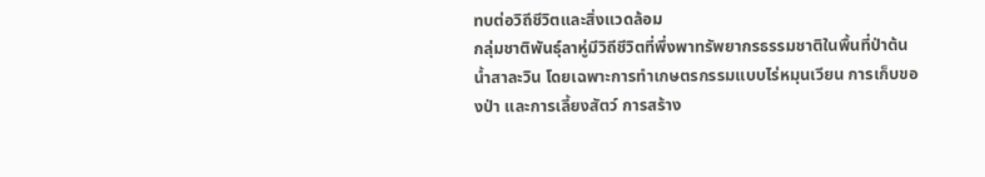ทบต่อวิถีชีวิตและสิ่งแวดล้อม
กลุ่มชาติพันธุ์ลาหู่มีวิถีชีวิตที่พึ่งพาทรัพยากรธรรมชาติในพื้นที่ป่าต้นน้ำสาละวิน โดยเฉพาะการทำเกษตรกรรมแบบไร่หมุนเวียน การเก็บของป่า และการเลี้ยงสัตว์ การสร้าง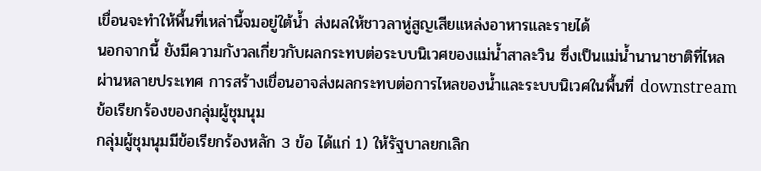เขื่อนจะทำให้พื้นที่เหล่านี้จมอยู่ใต้น้ำ ส่งผลให้ชาวลาหู่สูญเสียแหล่งอาหารและรายได้
นอกจากนี้ ยังมีความกังวลเกี่ยวกับผลกระทบต่อระบบนิเวศของแม่น้ำสาละวิน ซึ่งเป็นแม่น้ำนานาชาติที่ไหลผ่านหลายประเทศ การสร้างเขื่อนอาจส่งผลกระทบต่อการไหลของน้ำและระบบนิเวศในพื้นที่ downstream
ข้อเรียกร้องของกลุ่มผู้ชุมนุม
กลุ่มผู้ชุมนุมมีข้อเรียกร้องหลัก 3 ข้อ ได้แก่ 1) ให้รัฐบาลยกเลิก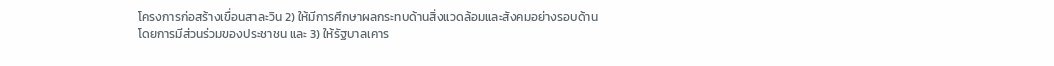โครงการก่อสร้างเขื่อนสาละวิน 2) ให้มีการศึกษาผลกระทบด้านสิ่งแวดล้อมและสังคมอย่างรอบด้านโดยการมีส่วนร่วมของประชาชน และ 3) ให้รัฐบาลเคาร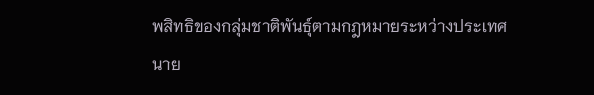พสิทธิของกลุ่มชาติพันธุ์ตามกฎหมายระหว่างประเทศ
นาย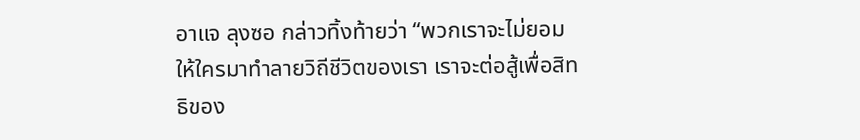อาแจ ลุงซอ กล่าวทิ้งท้ายว่า “พวกเราจะไม่ยอมให้ใครมาทำลายวิถีชีวิตของเรา เราจะต่อสู้เพื่อสิทธิของ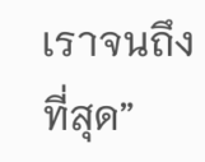เราจนถึงที่สุด”